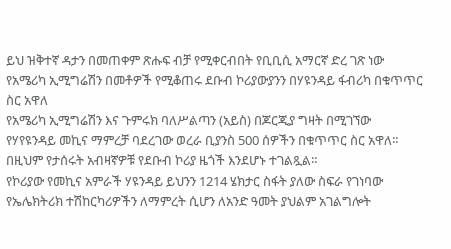ይህ ዝቅተኛ ዳታን በመጠቀም ጽሑፍ ብቻ የሚቀርብበት የቢቢሲ አማርኛ ድረ ገጽ ነው
የአሜሪካ ኢሚግሬሽን በመቶዎች የሚቆጠሩ ደቡብ ኮሪያውያንን በሃዩንዳይ ፋብሪካ በቁጥጥር ስር አዋለ
የአሜሪካ ኢሚግሬሽን እና ጉምሩክ ባለሥልጣን (አይስ) በጆርጂያ ግዛት በሚገኘው የሃየዩንዳይ መኪና ማምረቻ ባደረገው ወረራ ቢያንስ 500 ሰዎችን በቁጥጥር ስር አዋለ።
በዚህም የታሰሩት አብዛኛዎቹ የደቡብ ኮሪያ ዜጎች እንደሆኑ ተገልጿል።
የኮሪያው የመኪና አምራች ሃዩንዳይ ይህንን 1214 ሄክታር ስፋት ያለው ስፍራ የገነባው የኤሌክትሪክ ተሽከርካሪዎችን ለማምረት ሲሆን ለአንድ ዓመት ያህልም አገልግሎት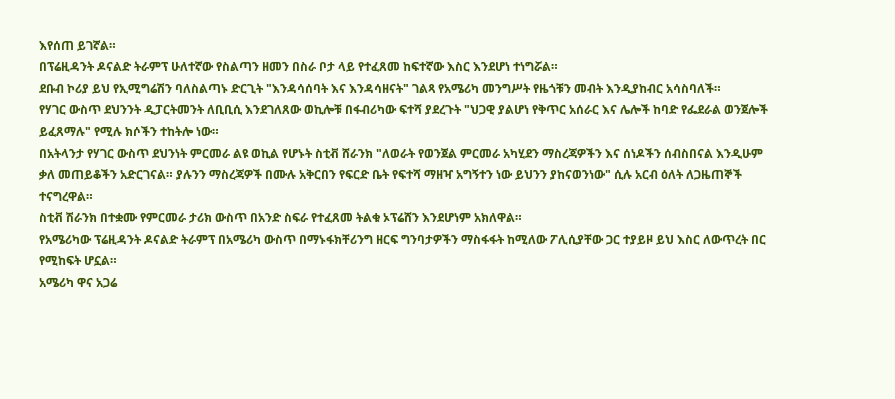እየሰጠ ይገኛል።
በፕሬዚዳንት ዶናልድ ትራምፕ ሁለተኛው የስልጣን ዘመን በስራ ቦታ ላይ የተፈጸመ ከፍተኛው እስር እንደሆነ ተነግሯል።
ደቡብ ኮሪያ ይህ የኢሚግሬሽን ባለስልጣኑ ድርጊት "እንዳሳሰባት እና እንዳሳዘናት" ገልጻ የአሜሪካ መንግሥት የዜጎቹን መብት እንዲያከብር አሳስባለች።
የሃገር ውስጥ ደህንንት ዲፓርትመንት ለቢቢሲ እንደገለጸው ወኪሎቹ በፋብሪካው ፍተሻ ያደረጉት "ህጋዊ ያልሆነ የቅጥር አሰራር እና ሌሎች ከባድ የፌደራል ወንጀሎች ይፈጸማሉ" የሚሉ ክሶችን ተከትሎ ነው።
በአትላንታ የሃገር ውስጥ ደህንነት ምርመራ ልዩ ወኪል የሆኑት ስቲቭ ሸራንክ "ለወራት የወንጀል ምርመራ አካሂደን ማስረጃዎችን እና ሰነዶችን ሰብስበናል እንዲሁም ቃለ መጠይቆችን አድርገናል። ያሉንን ማስረጃዎች በሙሉ አቅርበን የፍርድ ቤት የፍተሻ ማዘዣ አግኝተን ነው ይህንን ያከናወንነው" ሲሉ አርብ ዕለት ለጋዜጠኞች ተናግረዋል።
ስቲቭ ሽራንክ በተቋሙ የምርመራ ታሪክ ውስጥ በአንድ ስፍራ የተፈጸመ ትልቁ ኦፕሬሸን እንደሆነም አክለዋል።
የአሜሪካው ፕሬዚዳንት ዶናልድ ትራምፕ በአሜሪካ ውስጥ በማኑፋክቸሪንግ ዘርፍ ግንባታዎችን ማስፋፋት ከሚለው ፖሊሲያቸው ጋር ተያይዞ ይህ እስር ለውጥረት በር የሚከፍት ሆኗል።
አሜሪካ ዋና አጋሬ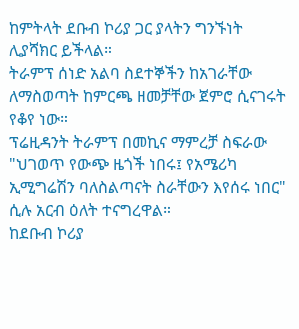ከምትላት ደቡብ ኮሪያ ጋር ያላትን ግንኙነት ሊያሻክር ይችላል።
ትራምፕ ሰነድ አልባ ስደተኞችን ከአገራቸው ለማስወጣት ከምርጫ ዘመቻቸው ጀምሮ ሲናገሩት የቆየ ነው።
ፕሬዚዳንት ትራምፕ በመኪና ማምረቻ ስፍራው "ህገወጥ የውጭ ዜጎች ነበሩ፤ የአሜሪካ ኢሚግሬሽን ባለስልጣናት ስራቸውን እየሰሩ ነበር" ሲሉ አርብ ዕለት ተናግረዋል።
ከደቡብ ኮሪያ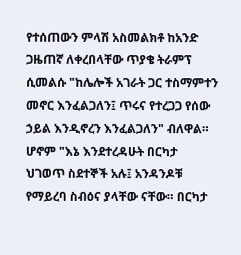የተሰጠውን ምላሽ አስመልክቶ ከአንድ ጋዜጠኛ ለቀረበላቸው ጥያቄ ትራምፕ ሲመልሱ "ከሌሎች አገራት ጋር ተስማምተን መኖር እንፈልጋለን፤ ጥሩና የተረጋጋ የሰው ኃይል እንዲኖረን እንፈልጋለን" ብለዋል።
ሆኖም "እኔ እንደተረዳሁት በርካታ ህገወጥ ስደተኞች አሉ፤ አንዳንዶቹ የማይረባ ስብዕና ያላቸው ናቸው። በርካታ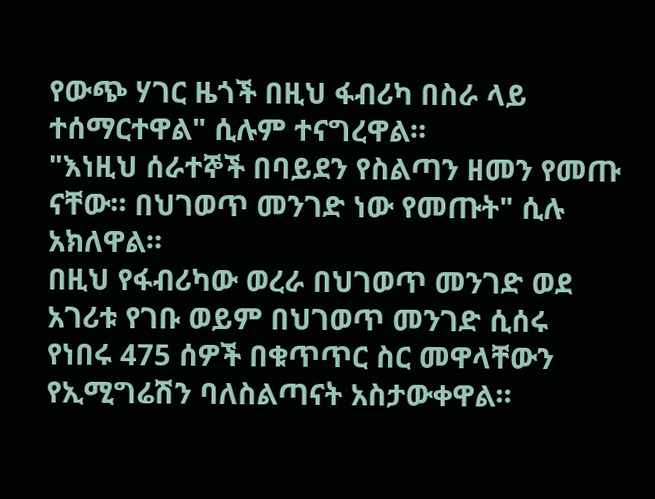የውጭ ሃገር ዜጎች በዚህ ፋብሪካ በስራ ላይ ተሰማርተዋል" ሲሉም ተናግረዋል።
"እነዚህ ሰራተኞች በባይደን የስልጣን ዘመን የመጡ ናቸው። በህገወጥ መንገድ ነው የመጡት" ሲሉ አክለዋል።
በዚህ የፋብሪካው ወረራ በህገወጥ መንገድ ወደ አገሪቱ የገቡ ወይም በህገወጥ መንገድ ሲሰሩ የነበሩ 475 ሰዎች በቁጥጥር ስር መዋላቸውን የኢሚግሬሽን ባለስልጣናት አስታውቀዋል።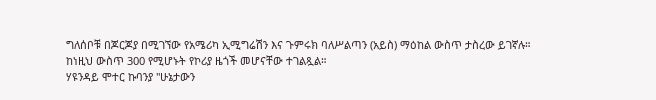ግለሰቦቹ በጆርጆያ በሚገኘው የአሜሪካ ኢሚግሬሽን እና ጉምሩክ ባለሥልጣን (አይስ) ማዕከል ውስጥ ታስረው ይገኛሉ።
ከነዚህ ውስጥ 300 የሚሆኑት የኮሪያ ዜጎች መሆናቸው ተገልጿል።
ሃዩንዳይ ሞተር ኩባንያ "ሁኔታውን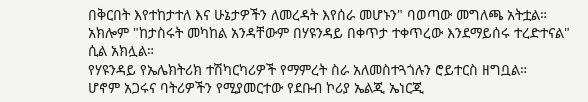በቅርበት እየተከታተለ እና ሁኔታዎችን ለመረዳት እየሰራ መሆኑን" ባወጣው መግለጫ አትቷል።
አክሎም "ከታስሩት መካከል አንዳቸውም በሃዩንዳይ በቀጥታ ተቀጥረው እንደማይሰሩ ተረድተናል" ሲል አክሏል።
የሃዩንዳይ የኤሌክትሪክ ተሽካርካሪዎች የማምረት ስራ አለመስተጓጎሉን ሮይተርስ ዘግቧል።
ሆኖም አጋሩና ባትሪዎችን የሚያመርተው የደቡብ ኮሪያ ኤልጂ ኤነርጂ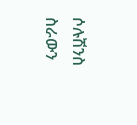ሶሉሽንስ ስራውን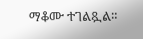ማቆሙ ተገልጿል።